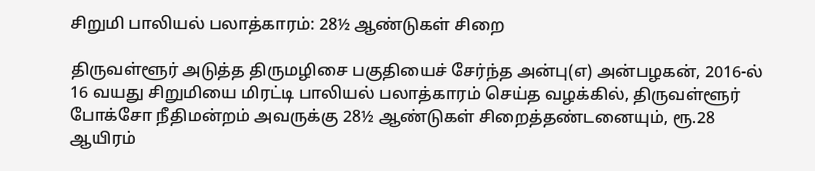சிறுமி பாலியல் பலாத்காரம்: 28½ ஆண்டுகள் சிறை

திருவள்ளூர் அடுத்த திருமழிசை பகுதியைச் சேர்ந்த அன்பு(எ) அன்பழகன், 2016-ல் 16 வயது சிறுமியை மிரட்டி பாலியல் பலாத்காரம் செய்த வழக்கில், திருவள்ளூர் போக்சோ நீதிமன்றம் அவருக்கு 28½ ஆண்டுகள் சிறைத்தண்டனையும், ரூ.28 ஆயிரம்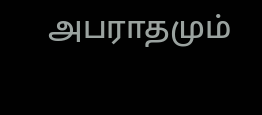அபராதமும்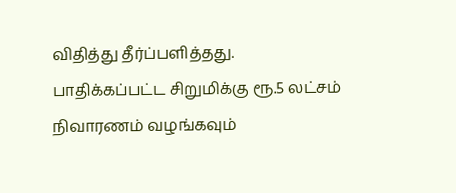விதித்து தீர்ப்பளித்தது. பாதிக்கப்பட்ட சிறுமிக்கு ரூ.5 லட்சம் நிவாரணம் வழங்கவும்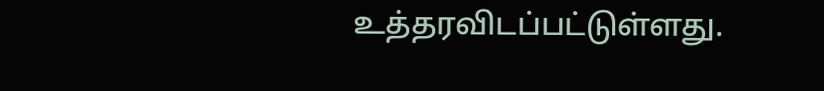உத்தரவிடப்பட்டுள்ளது.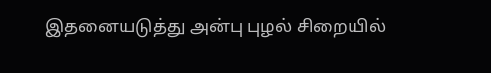இதனையடுத்து அன்பு புழல் சிறையில்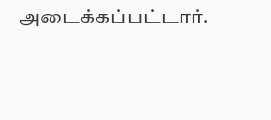அடைக்கப்பட்டார்.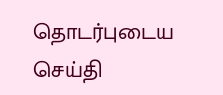தொடர்புடைய செய்தி